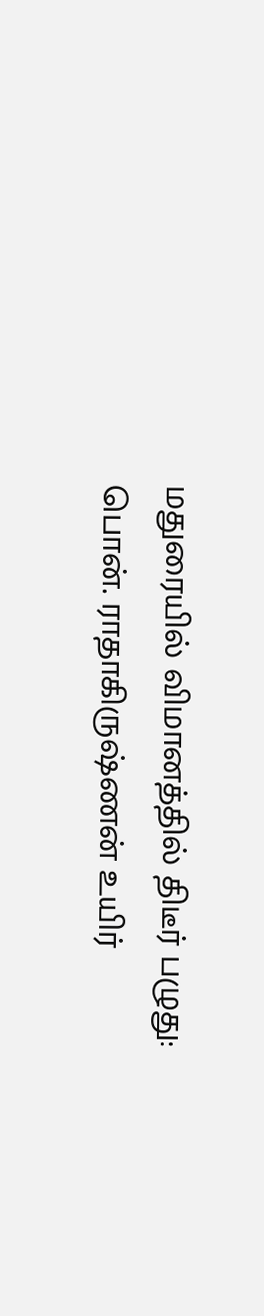மதுரையில் விமானத்தில் திடீர் பழுது: பொன். ராதாகிருஷ்ணன் உயிர்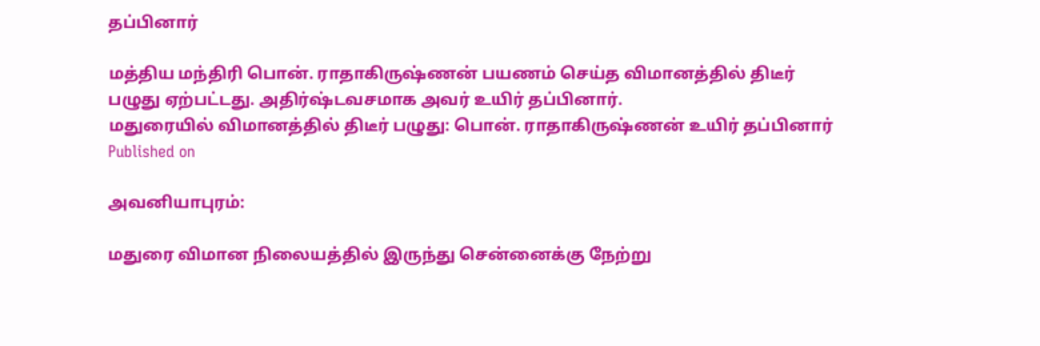தப்பினார்

மத்திய மந்திரி பொன். ராதாகிருஷ்ணன் பயணம் செய்த விமானத்தில் திடீர் பழுது ஏற்பட்டது. அதிர்ஷ்டவசமாக அவர் உயிர் தப்பினார்.
மதுரையில் விமானத்தில் திடீர் பழுது: பொன். ராதாகிருஷ்ணன் உயிர் தப்பினார்
Published on

அவனியாபுரம்:

மதுரை விமான நிலையத்தில் இருந்து சென்னைக்கு நேற்று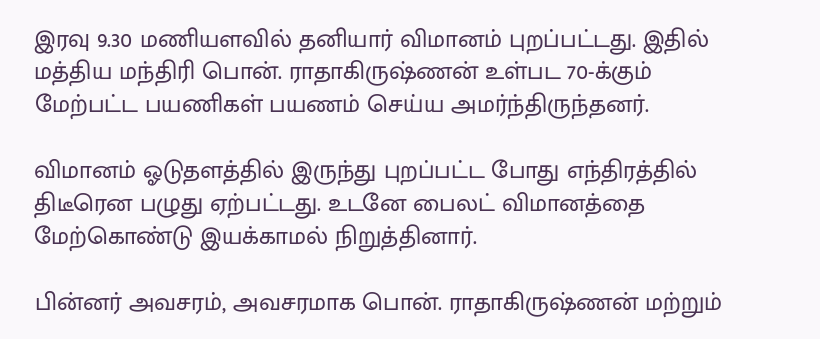இரவு 9.30 மணியளவில் தனியார் விமானம் புறப்பட்டது. இதில் மத்திய மந்திரி பொன். ராதாகிருஷ்ணன் உள்பட 70-க்கும் மேற்பட்ட பயணிகள் பயணம் செய்ய அமர்ந்திருந்தனர்.

விமானம் ஓடுதளத்தில் இருந்து புறப்பட்ட போது எந்திரத்தில் திடீரென பழுது ஏற்பட்டது. உடனே பைலட் விமானத்தை மேற்கொண்டு இயக்காமல் நிறுத்தினார்.

பின்னர் அவசரம், அவசரமாக பொன். ராதாகிருஷ்ணன் மற்றும்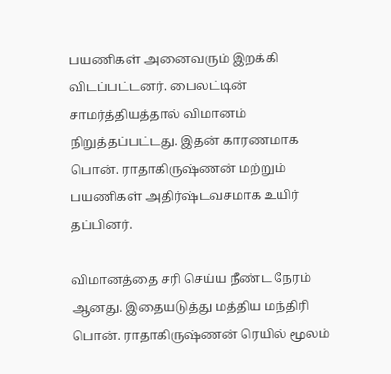பயணிகள் அனைவரும் இறக்கி விடப்பட்டனர். பைலட்டின் சாமர்த்தியத்தால் விமானம் நிறுத்தப்பட்டது. இதன் காரணமாக பொன். ராதாகிருஷ்ணன் மற்றும் பயணிகள் அதிர்ஷ்டவசமாக உயிர் தப்பினர்.

விமானத்தை சரி செய்ய நீண்ட நேரம் ஆனது. இதையடுத்து மத்திய மந்திரி பொன். ராதாகிருஷ்ணன் ரெயில் மூலம்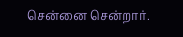சென்னை சென்றார்.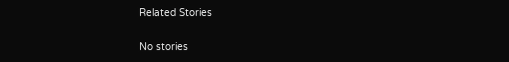Related Stories

No stories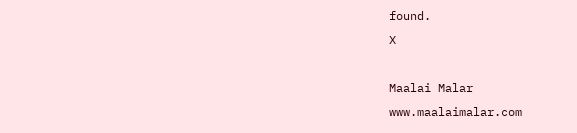found.
X

Maalai Malar
www.maalaimalar.com